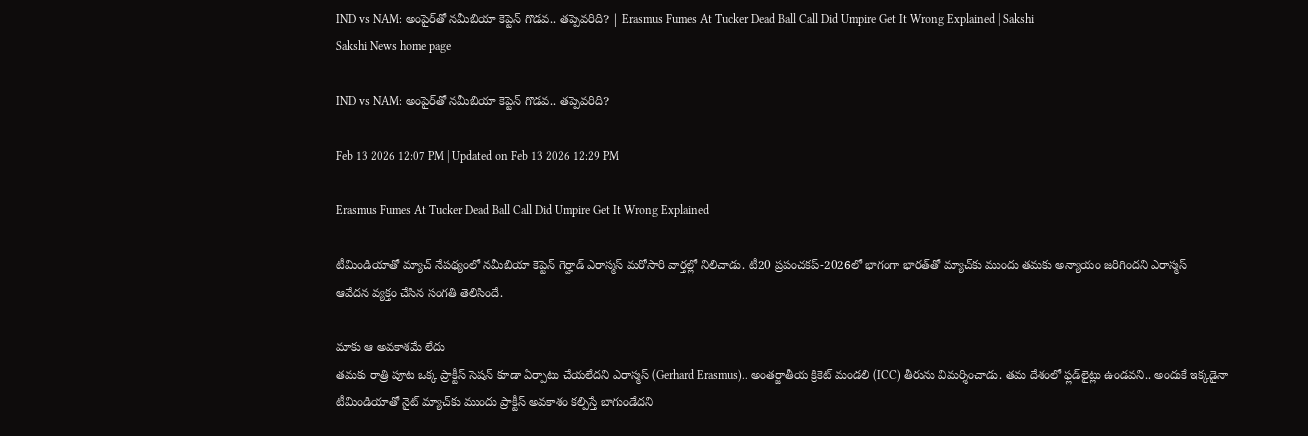IND vs NAM: అంపైర్‌తో నమీబియా కెప్టెన్‌ గొడవ.. తప్పెవరిది? | Erasmus Fumes At Tucker Dead Ball Call Did Umpire Get It Wrong Explained | Sakshi
Sakshi News home page

IND vs NAM: అంపైర్‌తో నమీబియా కెప్టెన్‌ గొడవ.. తప్పెవరిది?

Feb 13 2026 12:07 PM | Updated on Feb 13 2026 12:29 PM

Erasmus Fumes At Tucker Dead Ball Call Did Umpire Get It Wrong Explained

టీమిండియాతో మ్యాచ్‌ నేపథ్యంలో నమీబియా కెప్టెన్‌ గెర్హాడ్‌ ఎరాస్మస్‌ మరోసారి వార్తల్లో నిలిచాడు. టీ20 ప్రపంచకప్‌-2026లో భాగంగా భారత్‌తో మ్యాచ్‌కు ముందు తమకు అన్యాయం జరిగిందని ఎరాస్మస్‌ ఆవేదన ‍వ్యక్తం చేసిన సంగతి తెలిసిందే.

మాకు ఆ అవకాశమే లేదు
తమకు రాత్రి పూట ఒక్క ప్రాక్టీస్‌ సెషన్‌ కూడా ఏర్పాటు చేయలేదని ఎరాస్మస్‌ (Gerhard Erasmus).. అంతర్జాతీయ క్రికెట్‌ మండలి (ICC) తీరును విమర్శించాడు. తమ దేశంలో ఫ్లడ్‌లైట్లు ఉండవని.. అందుకే ఇక్కడైనా టీమిండియాతో నైట్‌ మ్యాచ్‌కు ముందు ప్రాక్టీస్‌ అవకాశం కల్పిస్తే బాగుండేదని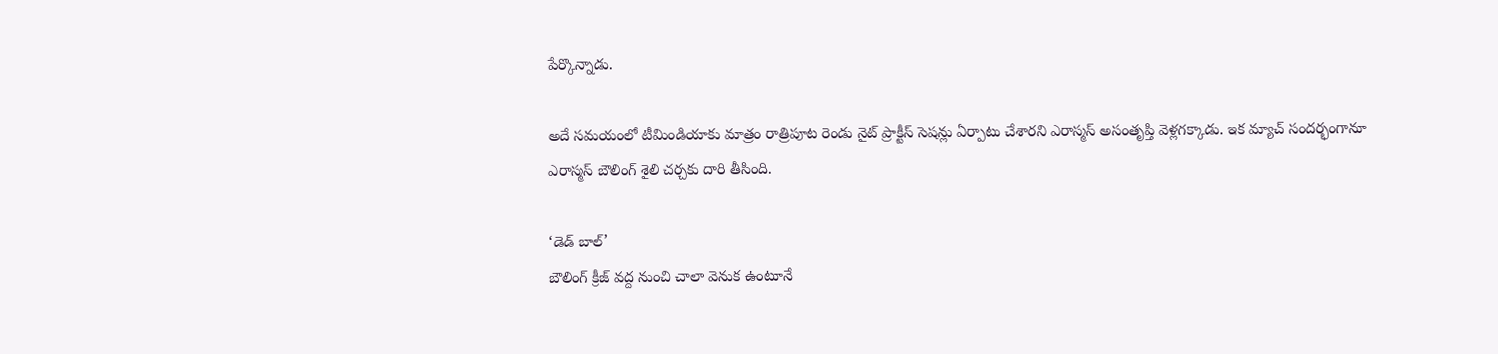పేర్కొన్నాడు.

అదే సమయంలో టీమిండియాకు మాత్రం రాత్రిపూట రెండు నైట్‌ ప్రాక్టీస్‌ సెషన్లు ఏర్పాటు చేశారని ఎరాస్మస్‌ అసంతృప్తి వెళ్లగక్కాడు. ఇక మ్యాచ్‌ సందర్భంగానూ ఎరాస్మస్‌ బౌలింగ్‌ శైలి చర్చకు దారి తీసింది.

‘డెడ్‌ బాల్‌’
బౌలింగ్‌ క్రీజ్‌ వద్ద నుంచి చాలా వెనుక ఉంటూనే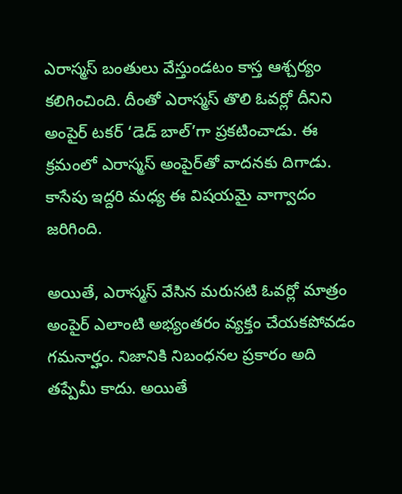ఎరాస్మస్‌ బంతులు వేస్తుండటం కాస్త ఆశ్చర్యం కలిగించింది. దీంతో ఎరాస్మస్‌ తొలి ఓవర్లో దీనిని అంపైర్‌ టకర్‌ ‘డెడ్‌ బాల్‌’గా ప్రకటించాడు. ఈ క్రమంలో ఎరాస్మస్‌ అంపైర్‌తో వాదనకు దిగాడు. కాసేపు ఇద్దరి మధ్య ఈ విషయమై వాగ్వాదం జరిగింది.

అయితే, ఎరాస్మస్‌ వేసిన మరుసటి ఓవర్లో మాత్రం అంపైర్‌ ఎలాంటి అభ్యంతరం వ్యక్తం చేయకపోవడం గమనార్హం. నిజానికి నిబంధనల ప్రకారం అది తప్పేమీ కాదు. అయితే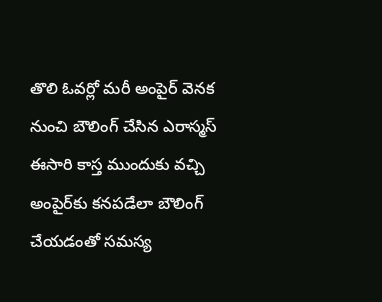తొలి ఓవర్లో మరీ అంపైర్‌ వెనక నుంచి బౌలింగ్‌ చేసిన ఎరాస్మస్‌ ఈసారి కాస్త ముందుకు వచ్చి అంపైర్‌కు కనపడేలా బౌలింగ్‌ చేయడంతో సమస్య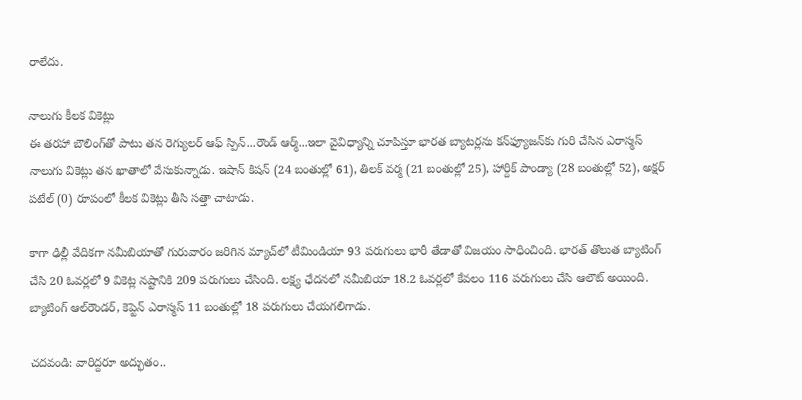రాలేదు.

నాలుగు కీలక వికెట్లు
ఈ తరహా బౌలింగ్‌తో పాటు తన రెగ్యులర్‌ ఆఫ్‌ స్పిన్‌...రౌండ్‌ ఆర్మ్‌...ఇలా వైవిధ్యాన్ని చూపిస్తూ భారత బ్యాటర్లను కన్‌ఫ్యూజన్‌కు గురి చేసిన ఎరాస్మస్‌ నాలుగు వికెట్లు తన ఖాతాలో వేసుకున్నాడు. ఇషాన్‌ కిషన్‌ (24 బంతుల్లో 61), తిలక్‌ వర్మ (21 బంతుల్లో 25), హార్దిక్‌ పాండ్యా (28 బంతుల్లో 52), అక్షర్‌ పటేల్‌ (0) రూపంలో కీలక వికెట్లు తీసి సత్తా చాటాడు.

కాగా ఢిల్లీ వేదికగా నమీబియాతో గురువారం జరిగిన మ్యాచ్‌లో టీమిండియా 93 పరుగులు భారీ తేడాతో విజయం సాధించింది. భారత్‌ తొలుత బ్యాటింగ్‌ చేసి 20 ఓవర్లలో 9 వికెట్ల నష్టానికి 209 పరుగులు చేసింది. లక్ష్య ఛేదనలో నమీబియా 18.2 ఓవర్లలో కేవలం 116 పరుగులు చేసి ఆలౌట్‌ అయింది. బ్యాటింగ్‌ ఆల్‌రౌండర్‌, కెప్టెన్‌ ఎరాస్మస్‌ 11 బంతుల్లో 18 పరుగులు చేయగలిగాడు.

చదవండి: వారిద్ద‌రూ అద్భుతం..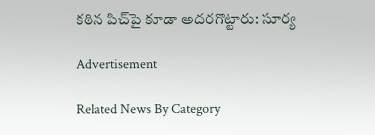కఠిన పిచ్‌పై కూడా అద‌ర‌గొట్టారు: సూర్య

Advertisement

Related News By Category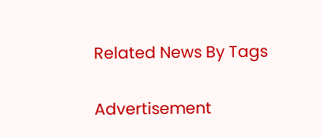Related News By Tags

Advertisement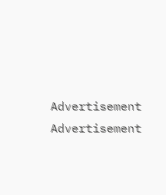Advertisement
Advertisement